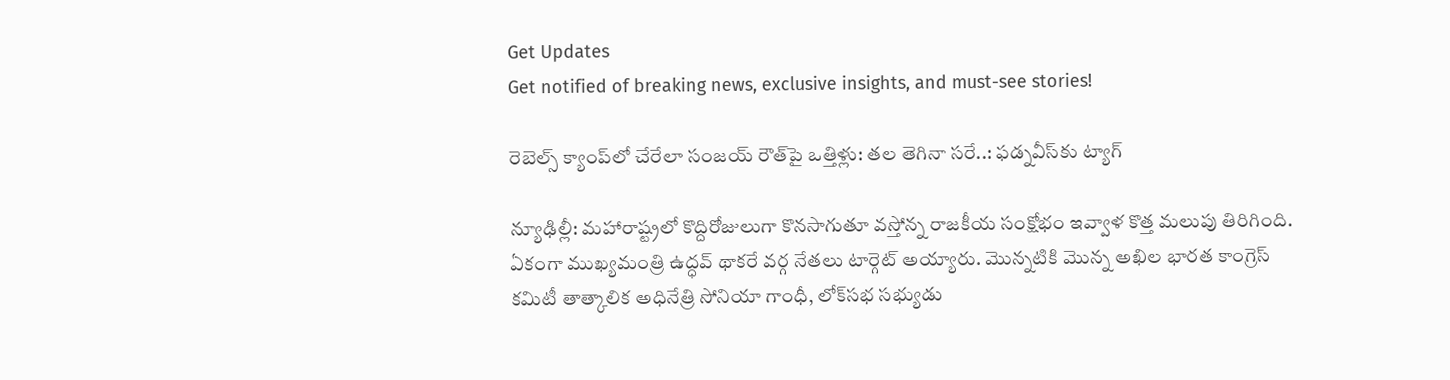Get Updates
Get notified of breaking news, exclusive insights, and must-see stories!

రెబెల్స్ క్యాంప్‌లో చేరేలా సంజయ్ రౌత్‌పై ఒత్తిళ్లు: తల తెగినా సరే..: ఫడ్నవీస్‌కు ట్యాగ్

న్యూఢిల్లీ: మహారాష్ట్రలో కొద్దిరోజులుగా కొనసాగుతూ వస్తోన్న రాజకీయ సంక్షోభం ఇవ్వాళ కొత్త మలుపు తిరిగింది. ఏకంగా ముఖ్యమంత్రి ఉద్ధవ్ థాకరే వర్గ నేతలు టార్గెట్ అయ్యారు. మొన్నటికి మొన్న అఖిల భారత కాంగ్రెస్ కమిటీ తాత్కాలిక అధినేత్రి సోనియా గాంధీ, లోక్‌సభ సభ్యుడు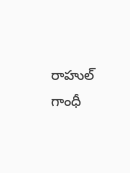రాహుల్ గాంధీ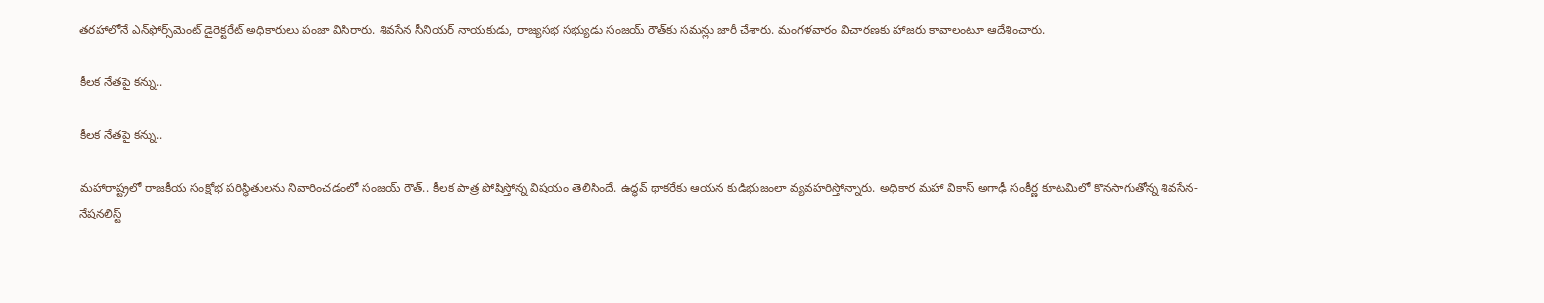తరహాలోనే ఎన్‌ఫోర్స్‌మెంట్ డైరెక్టరేట్ అధికారులు పంజా విసిరారు. శివసేన సీనియర్ నాయకుడు, రాజ్యసభ సభ్యుడు సంజయ్ రౌత్‌కు సమన్లు జారీ చేశారు. మంగళవారం విచారణకు హాజరు కావాలంటూ ఆదేశించారు.

కీలక నేతపై కన్ను..

కీలక నేతపై కన్ను..

మహారాష్ట్రలో రాజకీయ సంక్షోభ పరిస్థితులను నివారించడంలో సంజయ్ రౌత్.. కీలక పాత్ర పోషిస్తోన్న విషయం తెలిసిందే. ఉద్ధవ్ థాకరేకు ఆయన కుడిభుజంలా వ్యవహరిస్తోన్నారు. అధికార మహా వికాస్ అగాఢీ సంకీర్ణ కూటమిలో కొనసాగుతోన్న శివసేన-నేషనలిస్ట్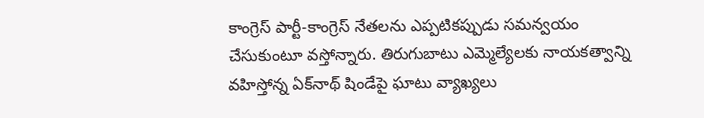కాంగ్రెస్ పార్టీ-కాంగ్రెస్ నేతలను ఎప్పటికప్పుడు సమన్వయం చేసుకుంటూ వస్తోన్నారు. తిరుగుబాటు ఎమ్మెల్యేలకు నాయకత్వాన్ని వహిస్తోన్న ఏక్‌నాథ్ షిండేపై ఘాటు వ్యాఖ్యలు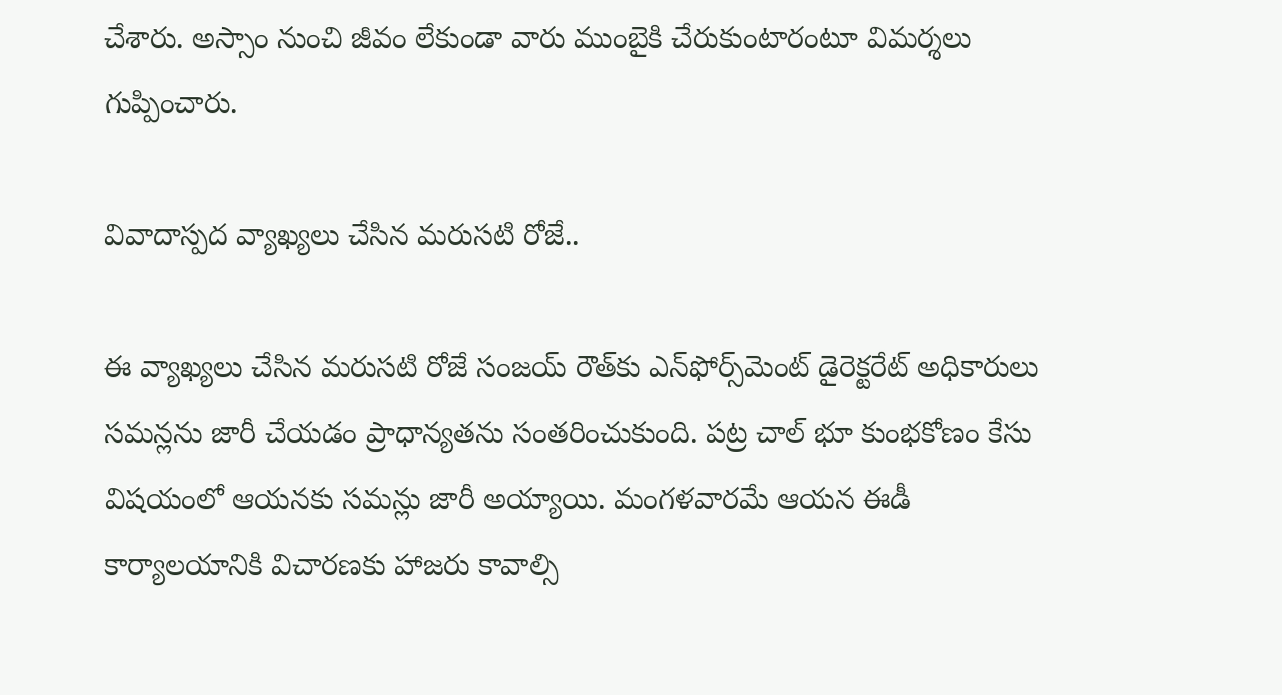చేశారు. అస్సాం నుంచి జీవం లేకుండా వారు ముంబైకి చేరుకుంటారంటూ విమర్శలు గుప్పించారు.

వివాదాస్పద వ్యాఖ్యలు చేసిన మరుసటి రోజే..

ఈ వ్యాఖ్యలు చేసిన మరుసటి రోజే సంజయ్ రౌత్‌కు ఎన్‌ఫోర్స్‌మెంట్ డైరెక్టరేట్ అధికారులు సమన్లను జారీ చేయడం ప్రాధాన్యతను సంతరించుకుంది. పట్ర చాల్ భూ కుంభకోణం కేసు విషయంలో ఆయనకు సమన్లు జారీ అయ్యాయి. మంగళవారమే ఆయన ఈడీ కార్యాలయానికి విచారణకు హాజరు కావాల్సి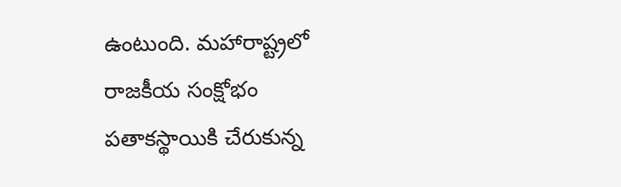ఉంటుంది. మహారాష్ట్రలో రాజకీయ సంక్షోభం పతాకస్థాయికి చేరుకున్న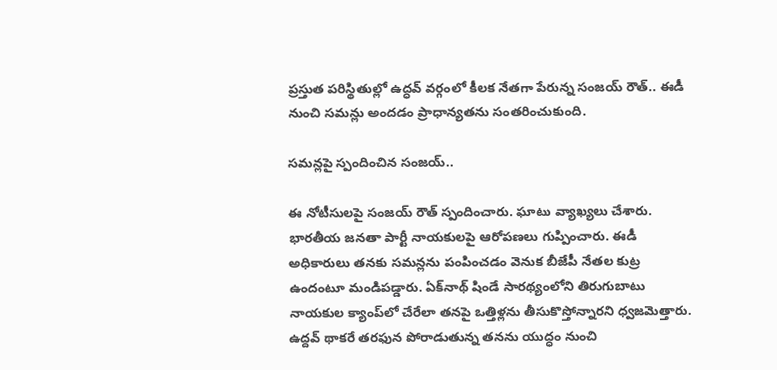ప్రస్తుత పరిస్థితుల్లో ఉద్ధవ్ వర్గంలో కీలక నేతగా పేరున్న సంజయ్ రౌత్.. ఈడీ నుంచి సమన్లు అందడం ప్రాధాన్యతను సంతరించుకుంది.

సమన్లపై స్పందించిన సంజయ్..

ఈ నోటీసులపై సంజయ్ రౌత్ స్పందించారు. ఘాటు వ్యాఖ్యలు చేశారు. భారతీయ జనతా పార్టీ నాయకులపై ఆరోపణలు గుప్పించారు. ఈడీ అధికారులు తనకు సమన్లను పంపించడం వెనుక బీజేపీ నేతల కుట్ర ఉందంటూ మండిపడ్డారు. ఏక్‌‌నాథ్ షిండే సారథ్యంలోని తిరుగుబాటు నాయకుల క్యాంప్‌లో చేరేలా తనపై ఒత్తిళ్లను తీసుకొస్తోన్నారని ధ్వజమెత్తారు. ఉద్దవ్ థాకరే తరఫున పోరాడుతున్న తనను యుద్ధం నుంచి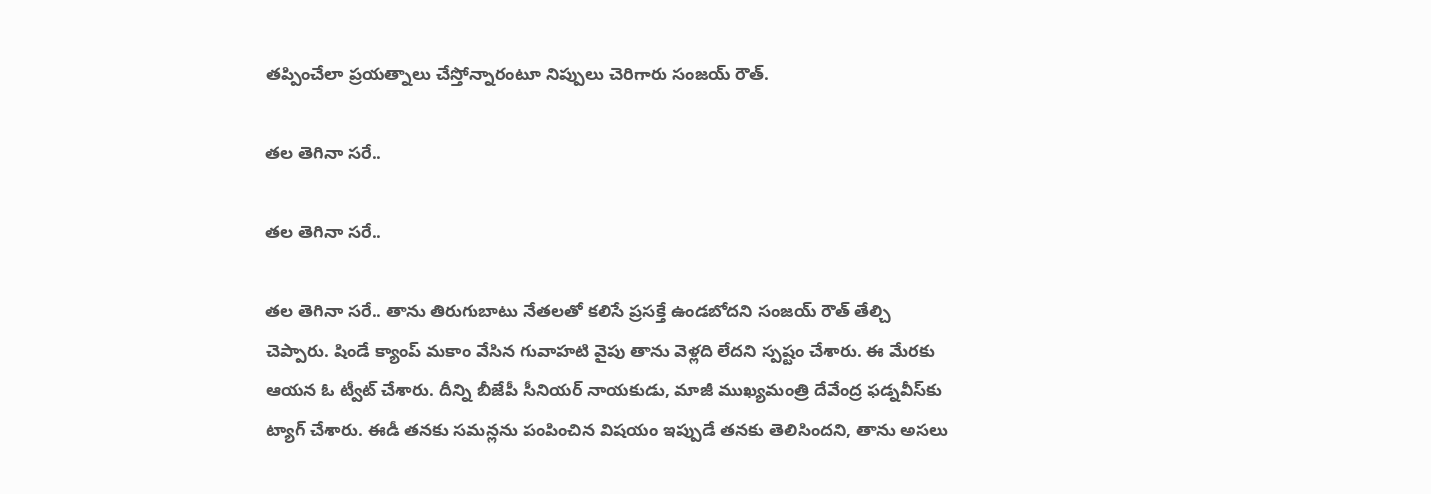తప్పించేలా ప్రయత్నాలు చేస్తోన్నారంటూ నిప్పులు చెరిగారు సంజయ్ రౌత్.

తల తెగినా సరే..

తల తెగినా సరే..

తల తెగినా సరే.. తాను తిరుగుబాటు నేతలతో కలిసే ప్రసక్తే ఉండబోదని సంజయ్ రౌత్ తేల్చి చెప్పారు. షిండే క్యాంప్ మకాం వేసిన గువాహటి వైపు తాను వెళ్లది లేదని స్పష్టం చేశారు. ఈ మేరకు ఆయన ఓ ట్వీట్ చేశారు. దీన్ని బీజేపీ సీనియర్ నాయకుడు, మాజీ ముఖ్యమంత్రి దేవేంద్ర ఫడ్నవీస్‌కు ట్యాగ్ చేశారు. ఈడీ తనకు సమన్లను పంపించిన విషయం ఇప్పుడే తనకు తెలిసిందని, తాను అసలు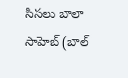సిసలు బాలా సాహెబ్ (బాల్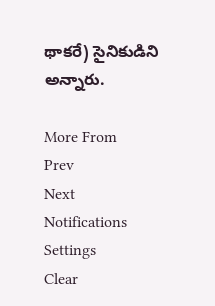థాకరే) సైనికుడిని అన్నారు.

More From
Prev
Next
Notifications
Settings
Clear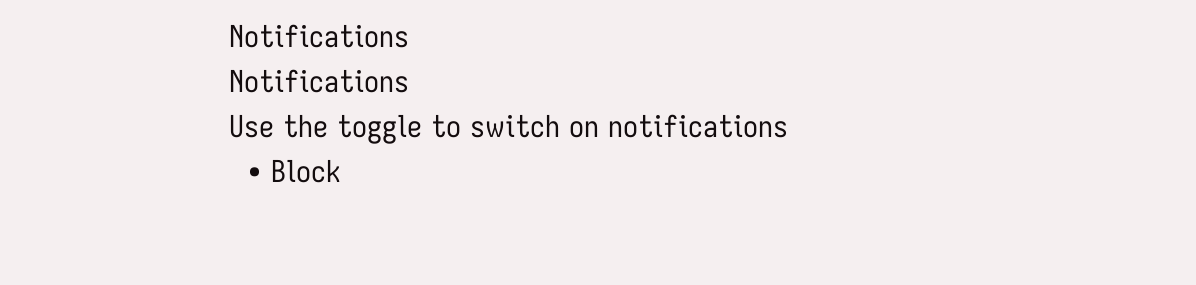Notifications
Notifications
Use the toggle to switch on notifications
  • Block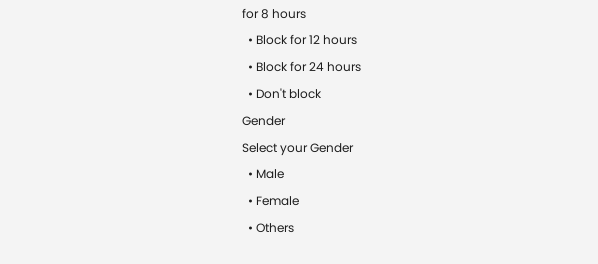for 8 hours
  • Block for 12 hours
  • Block for 24 hours
  • Don't block
Gender
Select your Gender
  • Male
  • Female
  • Others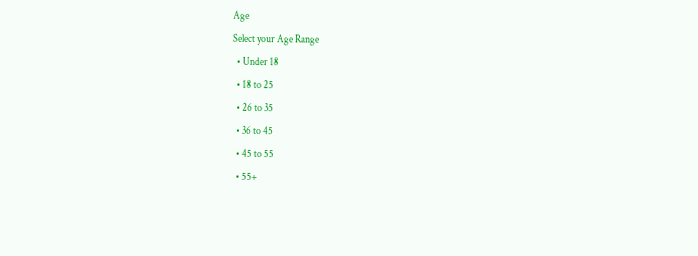Age
Select your Age Range
  • Under 18
  • 18 to 25
  • 26 to 35
  • 36 to 45
  • 45 to 55
  • 55+